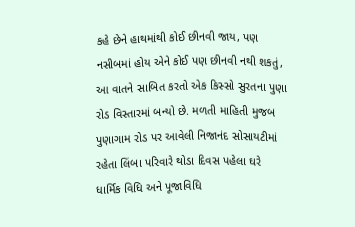કહે છેને હાથમાંથી કોઈ છીનવી જાય, પણ નસીબમાં હોય એને કોઈ પણ છીનવી નથી શકતું, આ વાતને સાબિત કરતો એક કિસ્સો સુરતના પુણા રોડ વિસ્તારમાં બન્યો છે. મળતી માહિતી મુજબ પુણાગામ રોડ પર આવેલી નિજાનંદ સોસાયટીમાં રહેતા લિંબા પરિવારે થોડા દિવસ પહેલા ઘરે ધાર્મિક વિધિ અને પૂજાવિધિ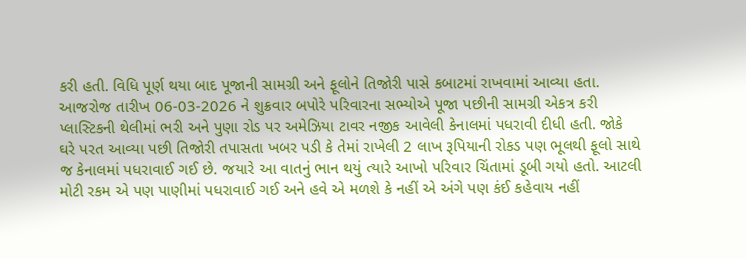કરી હતી. વિધિ પૂર્ણ થયા બાદ પૂજાની સામગ્રી અને ફૂલોને તિજોરી પાસે કબાટમાં રાખવામાં આવ્યા હતા. આજરોજ તારીખ 06-03-2026 ને શુક્રવાર બપોરે પરિવારના સભ્યોએ પૂજા પછીની સામગ્રી એકત્ર કરી પ્લાસ્ટિકની થેલીમાં ભરી અને પુણા રોડ પર અમેઝિયા ટાવર નજીક આવેલી કેનાલમાં પધરાવી દીધી હતી. જોકે ઘરે પરત આવ્યા પછી તિજોરી તપાસતા ખબર પડી કે તેમાં રાખેલી 2 લાખ રૂપિયાની રોકડ પણ ભૂલથી ફૂલો સાથે જ કેનાલમાં પધરાવાઈ ગઈ છે. જયારે આ વાતનું ભાન થયું ત્યારે આખો પરિવાર ચિંતામાં ડૂબી ગયો હતો. આટલી મોટી રકમ એ પણ પાણીમાં પધરાવાઈ ગઈ અને હવે એ મળશે કે નહીં એ અંગે પણ કંઈ કહેવાય નહીં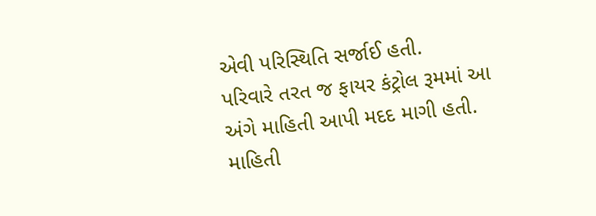એવી પરિસ્થિતિ સર્જાઈ હતી.
પરિવારે તરત જ ફાયર કંટ્રોલ રૂમમાં આ અંગે માહિતી આપી મદદ માગી હતી. માહિતી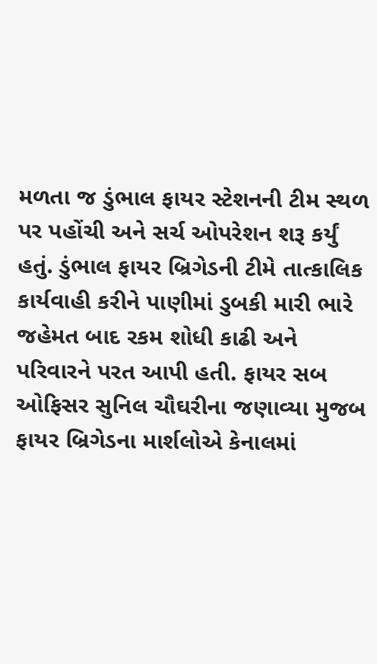મળતા જ ડુંભાલ ફાયર સ્ટેશનની ટીમ સ્થળ પર પહોંચી અને સર્ચ ઓપરેશન શરૂ કર્યું હતું. ડુંભાલ ફાયર બ્રિગેડની ટીમે તાત્કાલિક કાર્યવાહી કરીને પાણીમાં ડુબકી મારી ભારે જહેમત બાદ રકમ શોધી કાઢી અને પરિવારને પરત આપી હતી. ફાયર સબ ઓફિસર સુનિલ ચૌઘરીના જણાવ્યા મુજબ ફાયર બ્રિગેડના માર્શલોએ કેનાલમાં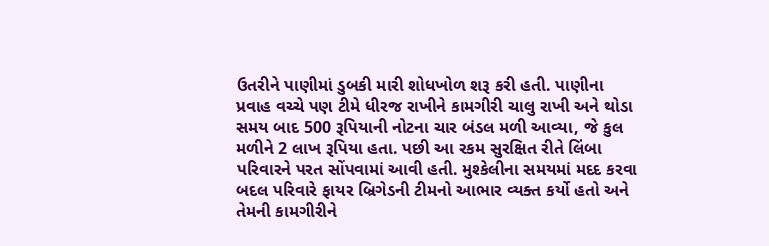ઉતરીને પાણીમાં ડુબકી મારી શોધખોળ શરૂ કરી હતી. પાણીના પ્રવાહ વચ્ચે પણ ટીમે ધીરજ રાખીને કામગીરી ચાલુ રાખી અને થોડા સમય બાદ 500 રૂપિયાની નોટના ચાર બંડલ મળી આવ્યા, જે કુલ મળીને 2 લાખ રૂપિયા હતા. પછી આ રકમ સુરક્ષિત રીતે લિંબા પરિવારને પરત સોંપવામાં આવી હતી. મુશ્કેલીના સમયમાં મદદ કરવા બદલ પરિવારે ફાયર બ્રિગેડની ટીમનો આભાર વ્યક્ત કર્યો હતો અને તેમની કામગીરીને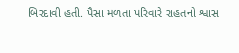બિરદાવી હતી. પૈસા મળતા પરિવારે રાહતનો શ્વાસ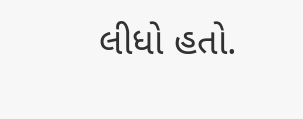લીધો હતો.